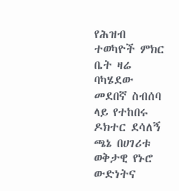የሕዝብ ተወካዮች ምክር ቤት ዛሬ ባካሄደው መደበኛ ስብሰባ ላይ የተከበሩ ዶክተር ደሳለኝ ጫኔ በሀገሪቱ ወቅታዊ የኑሮ ውድነትና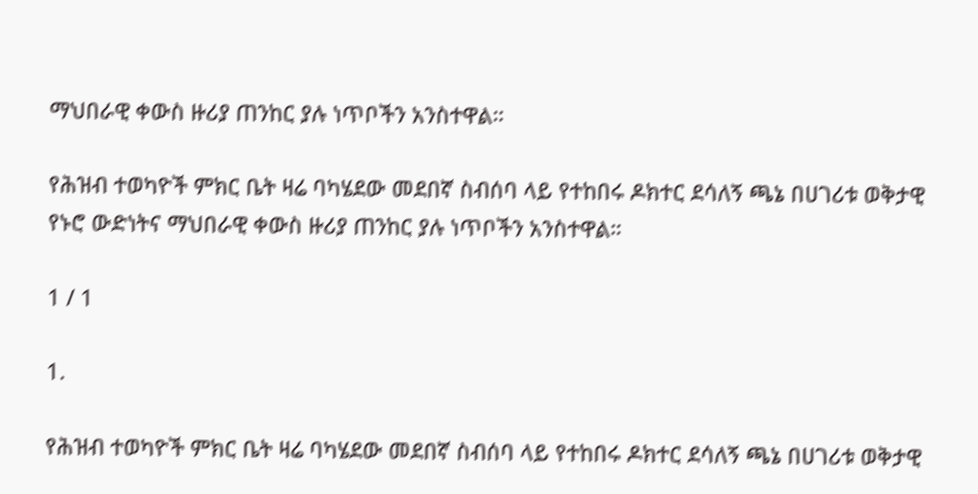ማህበራዊ ቀውስ ዙሪያ ጠንከር ያሉ ነጥቦችን አንስተዋል።

የሕዝብ ተወካዮች ምክር ቤት ዛሬ ባካሄደው መደበኛ ስብሰባ ላይ የተከበሩ ዶክተር ደሳለኝ ጫኔ በሀገሪቱ ወቅታዊ የኑሮ ውድነትና ማህበራዊ ቀውስ ዙሪያ ጠንከር ያሉ ነጥቦችን አንስተዋል።

1 / 1

1.

የሕዝብ ተወካዮች ምክር ቤት ዛሬ ባካሄደው መደበኛ ስብሰባ ላይ የተከበሩ ዶክተር ደሳለኝ ጫኔ በሀገሪቱ ወቅታዊ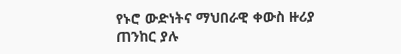የኑሮ ውድነትና ማህበራዊ ቀውስ ዙሪያ ጠንከር ያሉ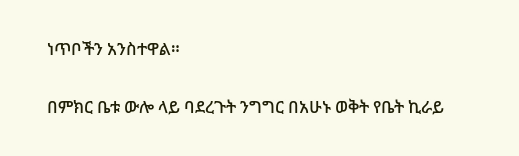ነጥቦችን አንስተዋል።

በምክር ቤቱ ውሎ ላይ ባደረጉት ንግግር በአሁኑ ወቅት የቤት ኪራይ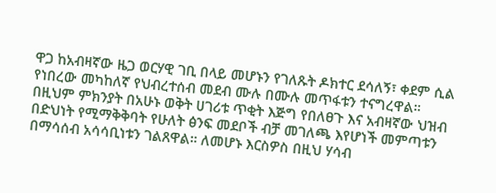ዋጋ ከአብዛኛው ዜጋ ወርሃዊ ገቢ በላይ መሆኑን የገለጹት ዶክተር ደሳለኝ፣ ቀደም ሲል የነበረው መካከለኛ የህብረተሰብ መደብ ሙሉ በሙሉ መጥፋቱን ተናግረዋል።
በዚህም ምክንያት በአሁኑ ወቅት ሀገሪቱ ጥቂት እጅግ የበለፀጉ እና አብዛኛው ህዝብ በድህነት የሚማቅቅባት የሁለት ፅንፍ መደቦች ብቻ መገለጫ እየሆነች መምጣቱን በማሳሰብ አሳሳቢነቱን ገልጸዋል። ለመሆኑ እርስዎስ በዚህ ሃሳብ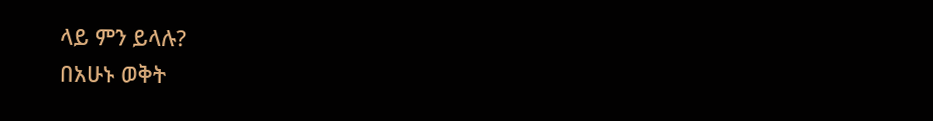ላይ ምን ይላሉ?
በአሁኑ ወቅት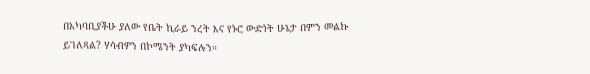በአካባቢያችሁ ያለው የቤት ኪራይ ንረት እና የኑሮ ውድነት ሁኔታ በምን መልኩ ይገለጻል? ሃሳብዎን በኮሜንት ያካፍሉን።